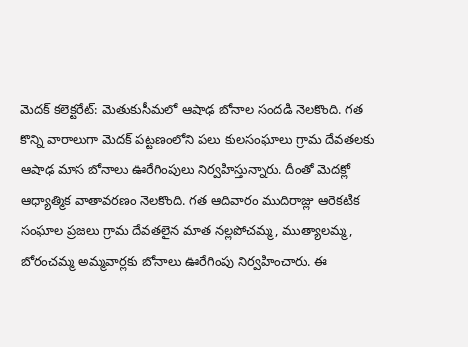మెదక్ కలెక్టరేట్: మెతుకుసీమలో ఆషాఢ బోనాల సందడి నెలకొంది. గత కొన్ని వారాలుగా మెదక్ పట్టణంలోని పలు కులసంఘాలు గ్రామ దేవతలకు ఆషాఢ మాస బోనాలు ఊరేగింపులు నిర్వహిస్తున్నారు. దీంతో మెదక్లో ఆధ్యాత్మిక వాతావరణం నెలకొంది. గత ఆదివారం ముదిరాజ్లు ఆరెకటిక సంఘాల ప్రజలు గ్రామ దేవతలైన మాత నల్లపోచమ్మ, ముత్యాలమ్మ, బోరంచమ్మ అమ్మవార్లకు బోనాలు ఊరేగింపు నిర్వహించారు. ఈ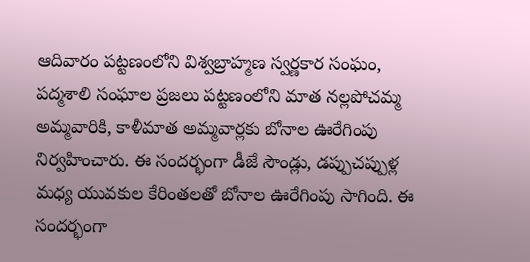ఆదివారం పట్టణంలోని విశ్వబ్రాహ్మణ స్వర్ణకార సంఘం, పద్మశాలి సంఘాల ప్రజలు పట్టణంలోని మాత నల్లపోచమ్మ అమ్మవారికి, కాళీమాత అమ్మవార్లకు బోనాల ఊరేగింపు నిర్వహించారు. ఈ సందర్భంగా డీజే సౌండ్లు, డప్పుచప్పుళ్ల మధ్య యువకుల కేరింతలతో బోనాల ఊరేగింపు సాగింది. ఈ సందర్భంగా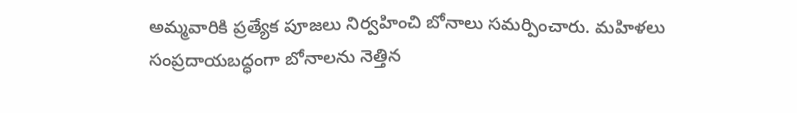అమ్మవారికి ప్రత్యేక పూజలు నిర్వహించి బోనాలు సమర్పించారు. మహిళలు సంప్రదాయబద్ధంగా బోనాలను నెత్తిన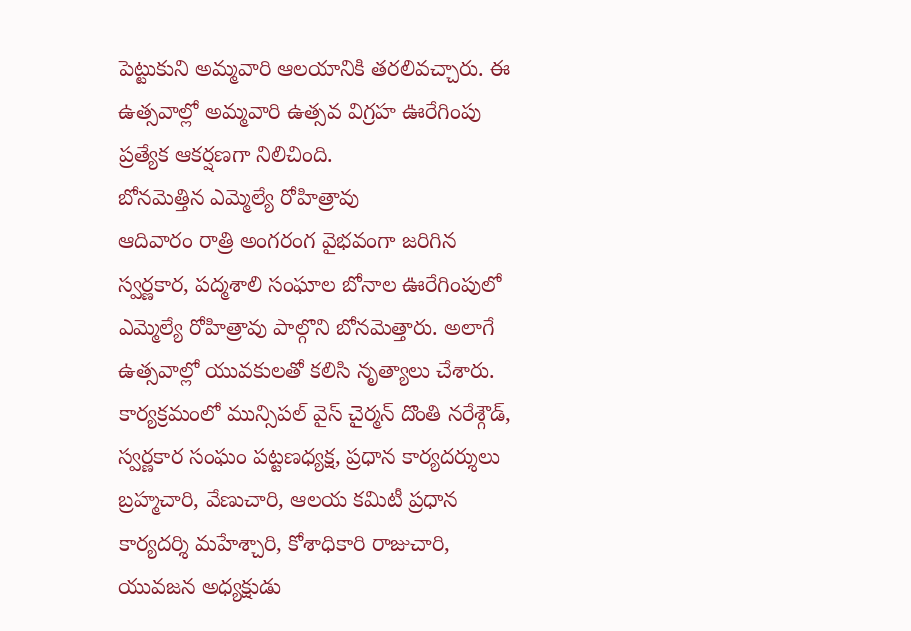పెట్టుకుని అమ్మవారి ఆలయానికి తరలివచ్చారు. ఈ ఉత్సవాల్లో అమ్మవారి ఉత్సవ విగ్రహ ఊరేగింపు ప్రత్యేక ఆకర్షణగా నిలిచింది.
బోనమెత్తిన ఎమ్మెల్యే రోహిత్రావు
ఆదివారం రాత్రి అంగరంగ వైభవంగా జరిగిన స్వర్ణకార, పద్మశాలి సంఘాల బోనాల ఊరేగింపులో ఎమ్మెల్యే రోహిత్రావు పాల్గొని బోనమెత్తారు. అలాగే ఉత్సవాల్లో యువకులతో కలిసి నృత్యాలు చేశారు. కార్యక్రమంలో మున్సిపల్ వైస్ చైర్మన్ దొంతి నరేశ్గౌడ్, స్వర్ణకార సంఘం పట్టణధ్యక్ష, ప్రధాన కార్యదర్శులు బ్రహ్మచారి, వేణుచారి, ఆలయ కమిటీ ప్రధాన కార్యదర్శి మహేశ్చారి, కోశాధికారి రాజుచారి, యువజన అధ్యక్షుడు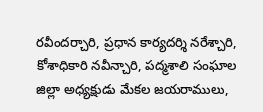రవీందర్చారి, ప్రధాన కార్యదర్శి నరేశ్చారి, కోశాధికారి నవీన్చారి, పద్మశాలి సంఘాల జిల్లా అధ్యక్షుడు మేకల జయరాములు,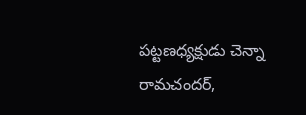పట్టణధ్యక్షుడు చెన్నా రామచందర్,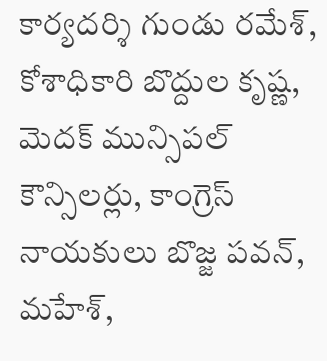కార్యదర్శి గుండు రమేశ్, కోశాధికారి బొద్దుల కృష్ణ, మెదక్ మున్సిపల్ కౌన్సిలర్లు, కాంగ్రెస్ నాయకులు బొజ్జ పవన్, మహేశ్,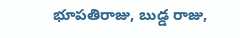భూపతిరాజు, బుడ్డ రాజు,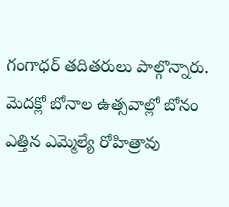గంగాధర్ తదితరులు పాల్గొన్నారు.
మెదక్లో బోనాల ఉత్సవాల్లో బోనం ఎత్తిన ఎమ్మెల్యే రోహిత్రావు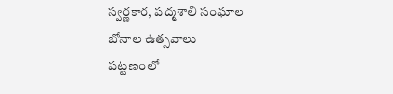స్వర్ణకార, పద్మశాలి సంఘాల
బోనాల ఉత్సవాలు
పట్టణంలో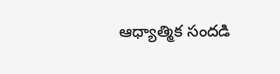ఆధ్యాత్మిక సందడి